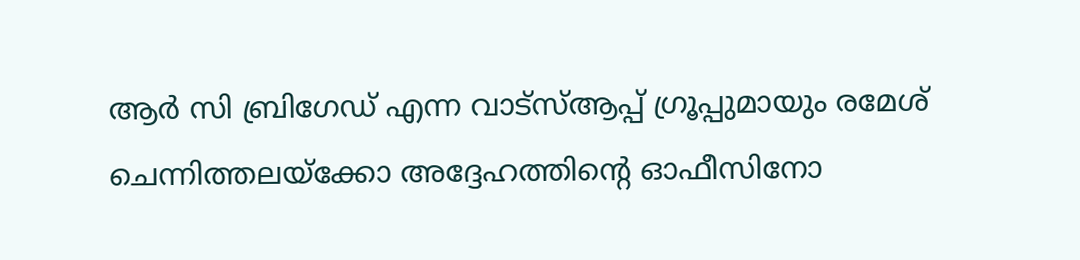ആർ സി ബ്രിഗേഡ് എന്ന വാട്സ്ആപ്പ് ഗ്രൂപ്പുമായും രമേശ് ചെന്നിത്തലയ്ക്കോ അദ്ദേഹത്തിൻ്റെ ഓഫീസിനോ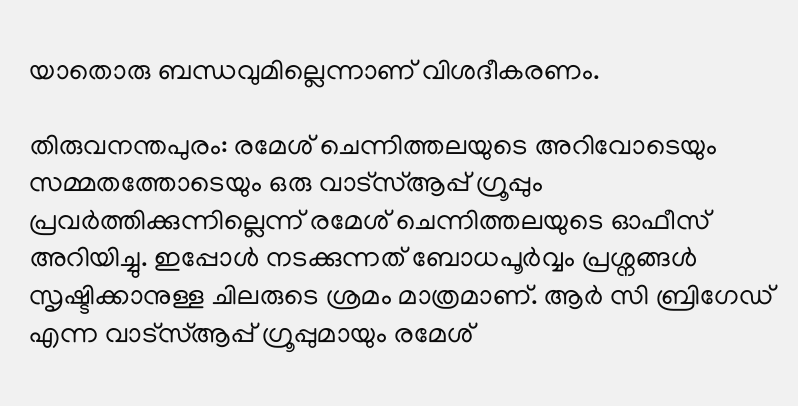യാതൊരു ബന്ധവുമില്ലെന്നാണ് വിശദീകരണം.

തിരുവനന്തപുരം: രമേശ് ചെന്നിത്തലയുടെ അറിവോടെയും സമ്മതത്തോടെയും ഒരു വാട്സ്ആപ്പ് ഗ്രൂപ്പും പ്രവർത്തിക്കുന്നില്ലെന്ന് രമേശ് ചെന്നിത്തലയുടെ ഓഫീസ് അറിയിച്ചു. ഇപ്പോൾ നടക്കുന്നത് ബോധപൂർവ്വം പ്രശ്നങ്ങൾ സൃഷ്ടിക്കാനുള്ള ചിലരുടെ ശ്രമം മാത്രമാണ്. ആർ സി ബ്രിഗേഡ് എന്ന വാട്സ്ആപ്പ് ഗ്രൂപ്പുമായും രമേശ്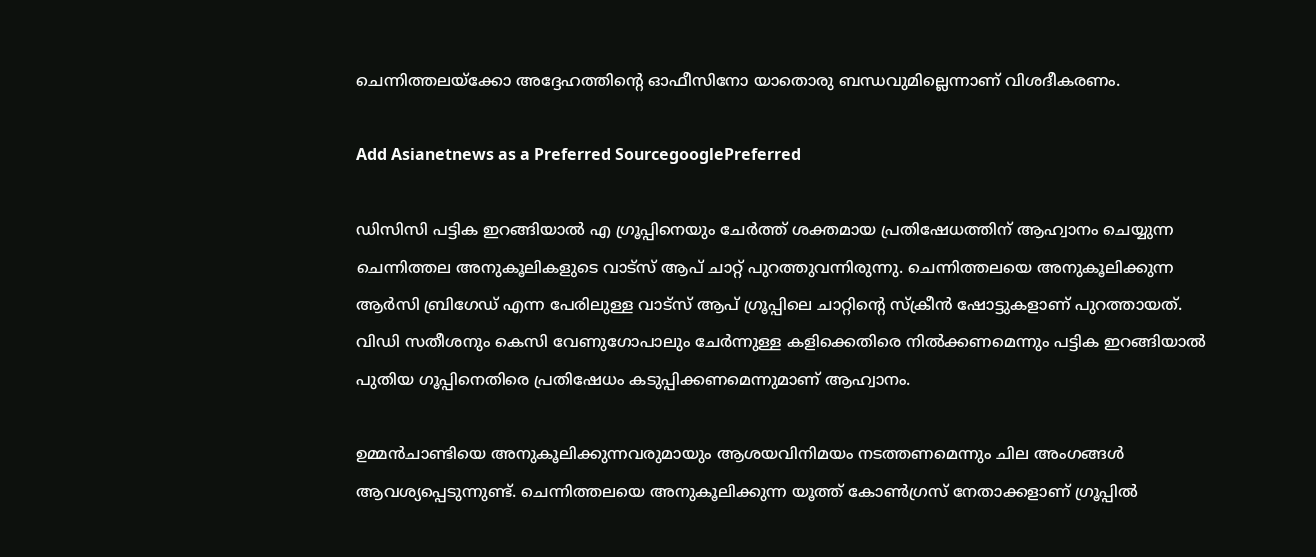ചെന്നിത്തലയ്ക്കോ അദ്ദേഹത്തിൻ്റെ ഓഫീസിനോ യാതൊരു ബന്ധവുമില്ലെന്നാണ് വിശദീകരണം.

Add Asianetnews as a Preferred SourcegooglePreferred

ഡിസിസി പട്ടിക ഇറങ്ങിയാൽ എ ഗ്രൂപ്പിനെയും ചേർത്ത് ശക്തമായ പ്രതിഷേധത്തിന് ആഹ്വാനം ചെയ്യുന്ന ചെന്നിത്തല അനുകൂലികളുടെ വാട്സ് ആപ് ചാറ്റ് പുറത്തുവന്നിരുന്നു. ചെന്നിത്തലയെ അനുകൂലിക്കുന്ന ആർസി ബ്രിഗേഡ് എന്ന പേരിലുള്ള വാട്സ് ആപ് ഗ്രൂപ്പിലെ ചാറ്റിന്‍റെ സ്ക്രീന്‍ ഷോട്ടുകളാണ് പുറത്തായത്. വിഡി സതീശനും കെസി വേണുഗോപാലും ചേർന്നുള്ള കളിക്കെതിരെ നിൽക്കണമെന്നും പട്ടിക ഇറങ്ങിയാൽ പുതിയ ഗൂപ്പിനെതിരെ പ്രതിഷേധം കടുപ്പിക്കണമെന്നുമാണ് ആഹ്വാനം.

ഉമ്മൻചാണ്ടിയെ അനുകൂലിക്കുന്നവരുമായും ആശയവിനിമയം നടത്തണമെന്നും ചില അംഗങ്ങൾ ആവശ്യപ്പെടുന്നുണ്ട്. ചെന്നിത്തലയെ അനുകൂലിക്കുന്ന യൂത്ത് കോൺഗ്രസ് നേതാക്കളാണ് ഗ്രൂപ്പിൽ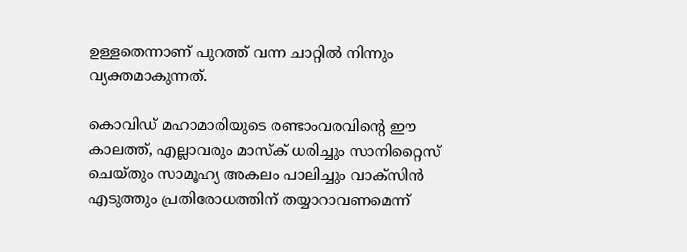ഉള്ളതെന്നാണ് പുറത്ത് വന്ന ചാറ്റിൽ നിന്നും വ്യക്തമാകുന്നത്.

കൊവിഡ് മഹാമാരിയുടെ രണ്ടാംവരവിന്റെ ഈ കാലത്ത്, എല്ലാവരും മാസ്‌ക് ധരിച്ചും സാനിറ്റൈസ് ചെയ്തും സാമൂഹ്യ അകലം പാലിച്ചും വാക്‌സിന്‍ എടുത്തും പ്രതിരോധത്തിന് തയ്യാറാവണമെന്ന്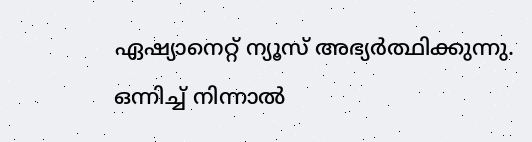ഏഷ്യാനെറ്റ് ന്യൂസ് അഭ്യര്‍ത്ഥിക്കുന്നു. ഒന്നിച്ച് നിന്നാല്‍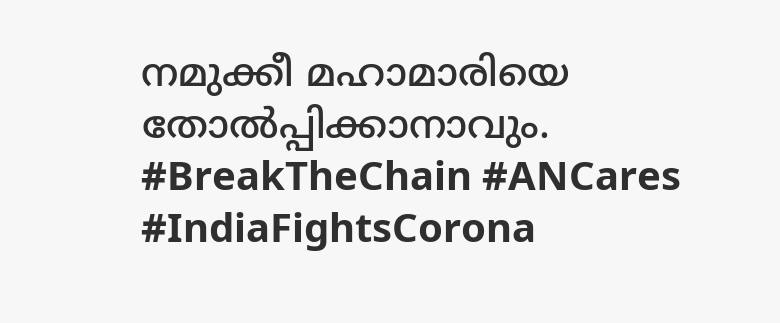നമുക്കീ മഹാമാരിയെ തോല്‍പ്പിക്കാനാവും. #BreakTheChain #ANCares #IndiaFightsCorona